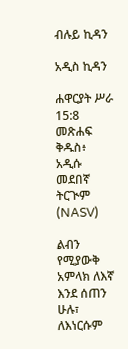ብሉይ ኪዳን

አዲስ ኪዳን

ሐዋርያት ሥራ 15:8 መጽሐፍ ቅዱስ፥ አዲሱ መደበኛ ትርጒም (NASV)

ልብን የሚያውቅ አምላክ ለእኛ እንደ ሰጠን ሁሉ፣ ለእነርሱም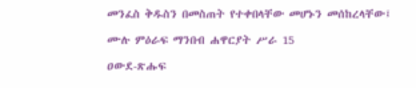መንፈስ ቅዱስን በመስጠት የተቀበላቸው መሆኑን መሰከረላቸው፤

ሙሉ ምዕራፍ ማንበብ ሐዋርያት ሥራ 15

ዐውደ-ጽሑፍ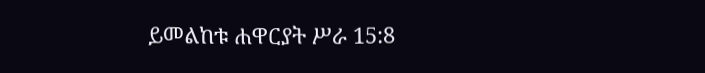ይመልከቱ ሐዋርያት ሥራ 15:8